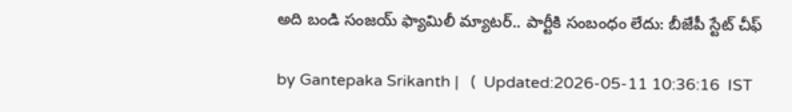అది బండి సంజయ్ ఫ్యామిలీ మ్యాటర్.. పార్టీకి సంబంధం లేదు: బీజేపీ స్టేట్ చీఫ్

by Gantepaka Srikanth |   (  Updated:2026-05-11 10:36:16  IST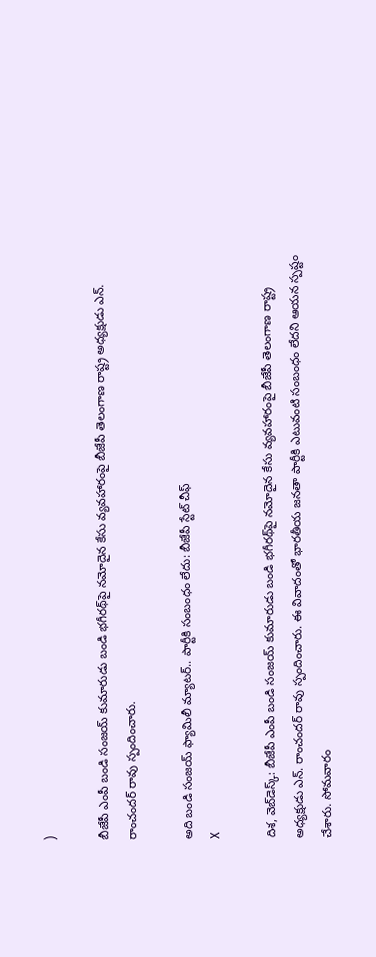)

బీజేపీ ఎంపీ బండి సంజయ్ కుమారుడు బండి భగీరథ్‌పై నమోదైన కేసు వ్యవహారంపై బీజేపీ తెలంగాణ రాష్ట్ర అధ్యక్షుడు ఎన్. రాంచందర్ రావు స్పందించారు.

అది బండి సంజయ్ ఫ్యామిలీ మ్యాటర్.. పార్టీకి సంబంధం లేదు: బీజేపీ స్టేట్ చీఫ్
X

దిశ, వెబ్‌డెస్క్: బీజేపీ ఎంపీ బండి సంజయ్ కుమారుడు బండి భగీరథ్‌పై నమోదైన కేసు వ్యవహారంపై బీజేపీ తెలంగాణ రాష్ట్ర అధ్యక్షుడు ఎన్. రాంచందర్ రావు స్పందించారు. ఈ వివాదంతో భారతీయ జనతా పార్టీకి ఎటువంటి సంబంధం లేదని ఆయన స్పష్టం చేశారు. సోమవారం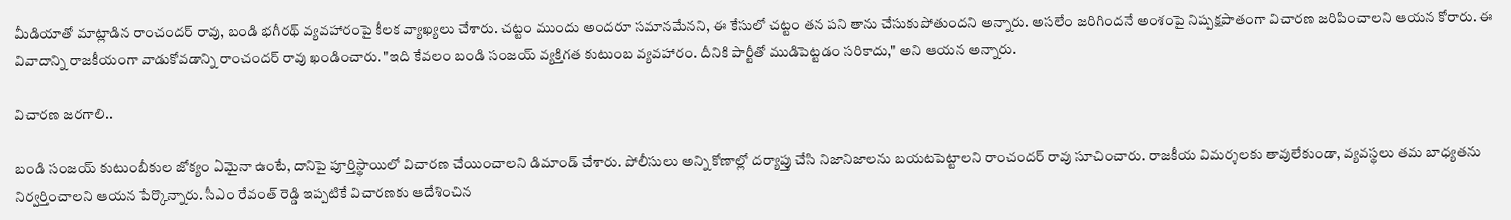మీడియాతో మాట్లాడిన రాంచందర్ రావు, బండి భగీరథ్ వ్యవహారంపై కీలక వ్యాఖ్యలు చేశారు. చట్టం ముందు అందరూ సమానమేనని, ఈ కేసులో చట్టం తన పని తాను చేసుకుపోతుందని అన్నారు. అసలేం జరిగిందనే అంశంపై నిష్పక్షపాతంగా విచారణ జరిపించాలని ఆయన కోరారు. ఈ వివాదాన్ని రాజకీయంగా వాడుకోవడాన్ని రాంచందర్ రావు ఖండించారు. "ఇది కేవలం బండి సంజయ్ వ్యక్తిగత కుటుంబ వ్యవహారం. దీనికి పార్టీతో ముడిపెట్టడం సరికాదు," అని ఆయన అన్నారు.

విచారణ జరగాలి..

బండి సంజయ్ కుటుంబీకుల జోక్యం ఏమైనా ఉంటే, దానిపై పూర్తిస్థాయిలో విచారణ చేయించాలని డిమాండ్ చేశారు. పోలీసులు అన్ని కోణాల్లో దర్యాప్తు చేసి నిజానిజాలను బయటపెట్టాలని రాంచందర్ రావు సూచించారు. రాజకీయ విమర్శలకు తావులేకుండా, వ్యవస్థలు తమ బాధ్యతను నిర్వర్తించాలని ఆయన పేర్కొన్నారు. సీఎం రేవంత్ రెడ్డి ఇప్పటికే విచారణకు ఆదేశించిన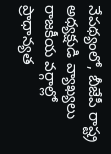నేపథ్యంలో, బీజేపీ రాష్ట్ర అధ్యక్షుడి వ్యాఖ్యలు రాజకీయ వర్గాల్లో ప్రాధాన్యత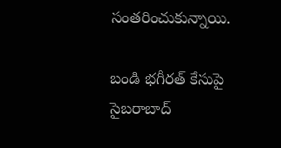సంతరించుకున్నాయి.

బండి భగీరత్ కేసుపై సైబరాబాద్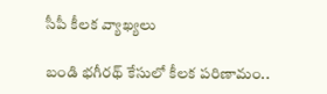సీపీ కీలక వ్యాఖ్యలు

బండి భగీరథ్ కేసులో కీలక పరిణామం..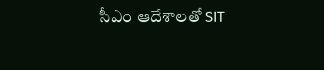సీఎం ఆదేశాలతో SIT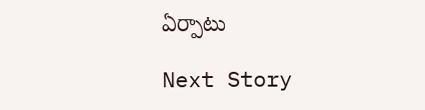ఏర్పాటు

Next Story